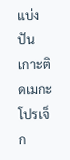แบ่งปัน
เกาะติดเมกะโปรเจ็ก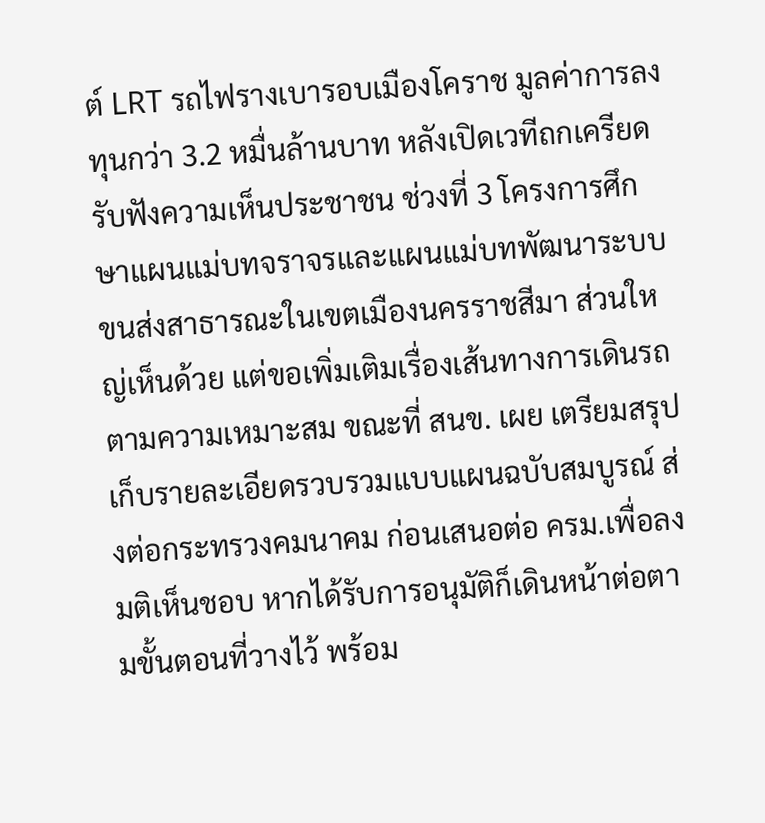ต์ LRT รถไฟรางเบารอบเมืองโคราช มูลค่าการลงทุนกว่า 3.2 หมื่นล้านบาท หลังเปิดเวทีถกเครียดรับฟังความเห็นประชาชน ช่วงที่ 3 โครงการศึกษาแผนแม่บทจราจรและแผนแม่บทพัฒนาระบบขนส่งสาธารณะในเขตเมืองนครราชสีมา ส่วนใหญ่เห็นด้วย แต่ขอเพิ่มเติมเรื่องเส้นทางการเดินรถตามความเหมาะสม ขณะที่ สนข. เผย เตรียมสรุปเก็บรายละเอียดรวบรวมแบบแผนฉบับสมบูรณ์ ส่งต่อกระทรวงคมนาคม ก่อนเสนอต่อ ครม.เพื่อลงมติเห็นชอบ หากได้รับการอนุมัติก็เดินหน้าต่อตามขั้นตอนที่วางไว้ พร้อม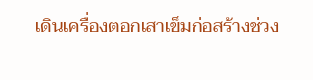เดินเครื่องตอกเสาเข็มก่อสร้างช่วง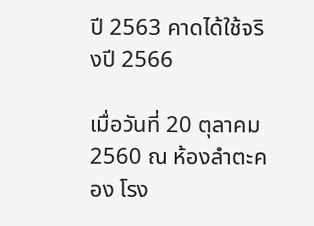ปี 2563 คาดได้ใช้จริงปี 2566

เมื่อวันที่ 20 ตุลาคม 2560 ณ ห้องลำตะคอง โรง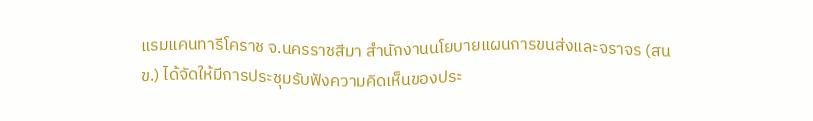แรมแคนทารีโคราช จ.นครราชสีมา สำนักงานนโยบายแผนการขนส่งและจราจร (สนข.) ได้จัดให้มีการประชุมรับฟังความคิดเห็นของประ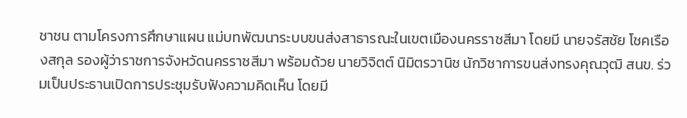ชาชน ตามโครงการศึกษาแผน แม่บทพัฒนาระบบขนส่งสาธารณะในเขตเมืองนครราชสีมา โดยมี นายจรัสชัย โชคเรืองสกุล รองผู้ว่าราชการจังหวัดนครราชสีมา พร้อมด้วย นายวิจิตต์ นิมิตรวานิช นักวิชาการขนส่งทรงคุณวุฒิ สนข. ร่วมเป็นประธานเปิดการประชุมรับฟังความคิดเห็น โดยมี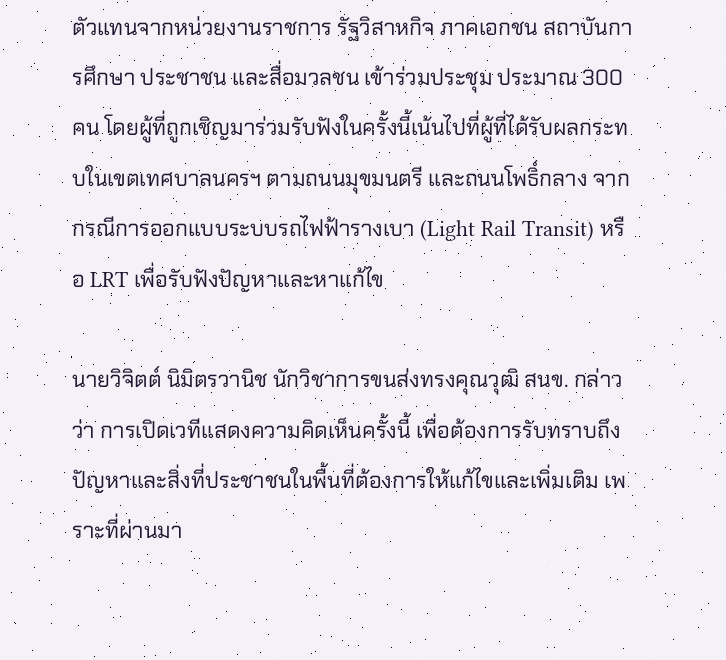ตัวแทนจากหน่วยงานราชการ รัฐวิสาหกิจ ภาคเอกชน สถาบันการศึกษา ประชาชน และสื่อมวลชน เข้าร่วมประชุม ประมาณ 300 คน โดยผู้ที่ถูกเชิญมาร่วมรับฟังในครั้งนี้เน้นไปที่ผู้ที่ได้รับผลกระทบในเขตเทศบาลนครฯ ตามถนนมุขมนตรี และถนนโพธิ์กลาง จากกรณีการออกแบบระบบรถไฟฟ้ารางเบา (Light Rail Transit) หรือ LRT เพื่อรับฟังปัญหาและหาแก้ไข

นายวิจิตต์ นิมิตรวานิช นักวิชาการขนส่งทรงคุณวุฒิ สนข. กล่าวว่า การเปิดเวทีแสดงความคิดเห็นครั้งนี้ เพื่อต้องการรับทราบถึงปัญหาและสิ่งที่ประชาชนในพื้นที่ต้องการให้แก้ไขและเพิ่มเติม เพราะที่ผ่านมา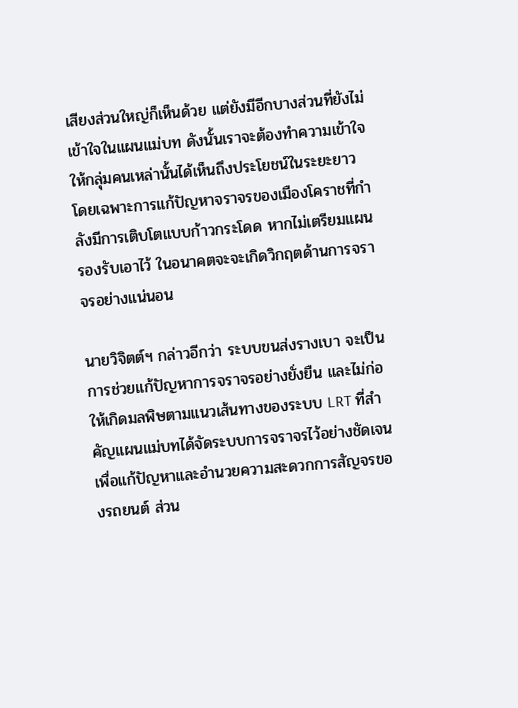เสียงส่วนใหญ่ก็เห็นด้วย แต่ยังมีอีกบางส่วนที่ยังไม่เข้าใจในแผนแม่บท ดังนั้นเราจะต้องทำความเข้าใจให้กลุ่มคนเหล่านั้นได้เห็นถึงประโยชน์ในระยะยาว โดยเฉพาะการแก้ปัญหาจราจรของเมืองโคราชที่กำลังมีการเติบโตแบบก้าวกระโดด หากไม่เตรียมแผนรองรับเอาไว้ ในอนาคตจะจะเกิดวิกฤตด้านการจราจรอย่างแน่นอน

นายวิจิตต์ฯ กล่าวอีกว่า ระบบขนส่งรางเบา จะเป็นการช่วยแก้ปัญหาการจราจรอย่างยั่งยืน และไม่ก่อให้เกิดมลพิษตามแนวเส้นทางของระบบ LRT ที่สำคัญแผนแม่บทได้จัดระบบการจราจรไว้อย่างชัดเจน เพื่อแก้ปัญหาและอำนวยความสะดวกการสัญจรของรถยนต์ ส่วน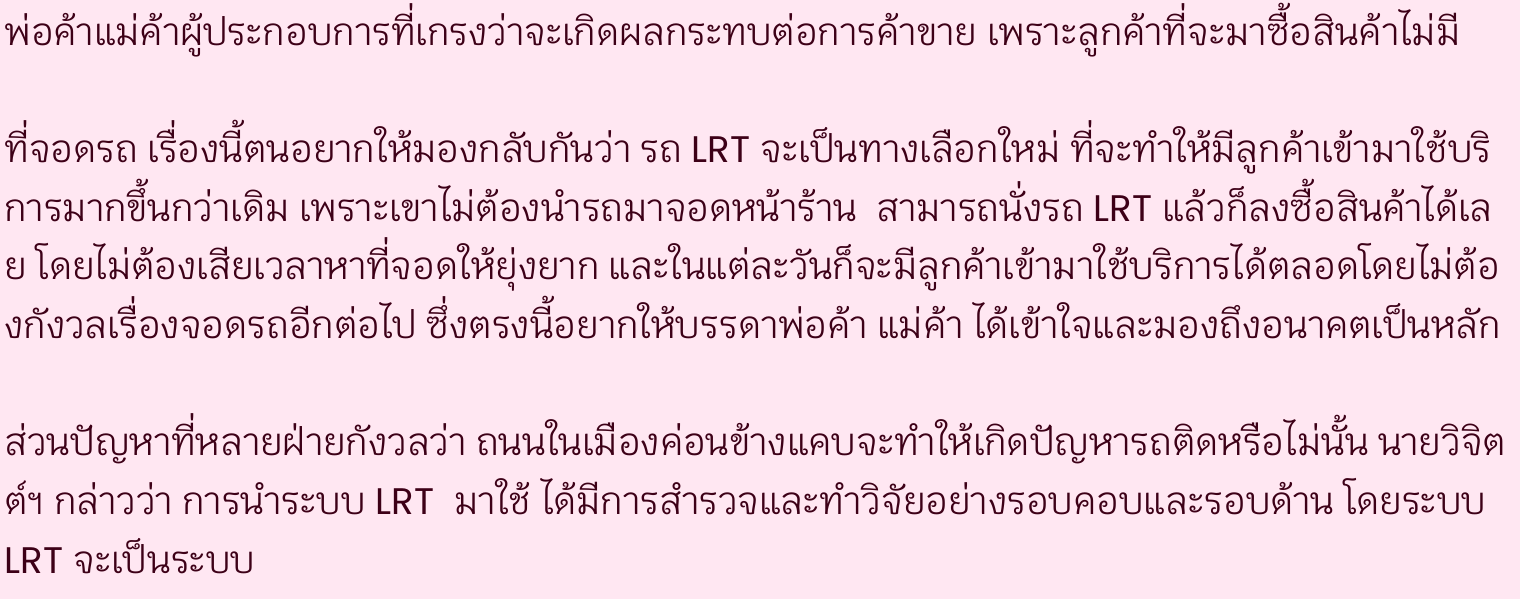พ่อค้าแม่ค้าผู้ประกอบการที่เกรงว่าจะเกิดผลกระทบต่อการค้าขาย เพราะลูกค้าที่จะมาซื้อสินค้าไม่มี

ที่จอดรถ เรื่องนี้ตนอยากให้มองกลับกันว่า รถ LRT จะเป็นทางเลือกใหม่ ที่จะทำให้มีลูกค้าเข้ามาใช้บริการมากขึ้นกว่าเดิม เพราะเขาไม่ต้องนำรถมาจอดหน้าร้าน  สามารถนั่งรถ LRT แล้วก็ลงซื้อสินค้าได้เลย โดยไม่ต้องเสียเวลาหาที่จอดให้ยุ่งยาก และในแต่ละวันก็จะมีลูกค้าเข้ามาใช้บริการได้ตลอดโดยไม่ต้องกังวลเรื่องจอดรถอีกต่อไป ซึ่งตรงนี้อยากให้บรรดาพ่อค้า แม่ค้า ได้เข้าใจและมองถึงอนาคตเป็นหลัก

ส่วนปัญหาที่หลายฝ่ายกังวลว่า ถนนในเมืองค่อนข้างแคบจะทำให้เกิดปัญหารถติดหรือไม่นั้น นายวิจิตต์ฯ กล่าวว่า การนำระบบ LRT  มาใช้ ได้มีการสำรวจและทำวิจัยอย่างรอบคอบและรอบด้าน โดยระบบ LRT จะเป็นระบบ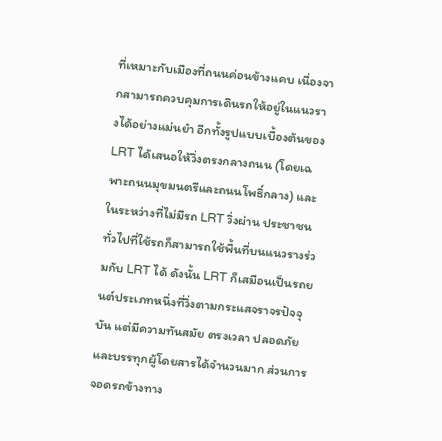ที่เหมาะกับเมืองที่ถนนค่อนข้างแคบ เนื่องจากสามารถควบคุมการเดินรถให้อยู่ในแนวรางได้อย่างแม่นยำ อีกทั้งรูปแบบเบื้องต้นของ LRT ได้เสนอให้วิ่งตรงกลางถนน (โดยเฉพาะถนนมุขมนตรีและถนนโพธิ์กลาง) และในระหว่างที่ไม่มีรถ LRT วิ่งผ่าน ประชาชนทั่วไปที่ใช้รถก็สามารถใช้พื้นที่บนแนวรางร่วมกับ LRT ได้ ดังนั้น LRT ก็เสมือนเป็นรถยนต์ประเภทหนึ่งที่วิ่งตามกระแสจราจรปัจจุบัน แต่มีความทันสมัย ตรงเวลา ปลอดภัย และบรรทุกผู้โดยสารได้จำนวนมาก ส่วนการจอดรถข้างทาง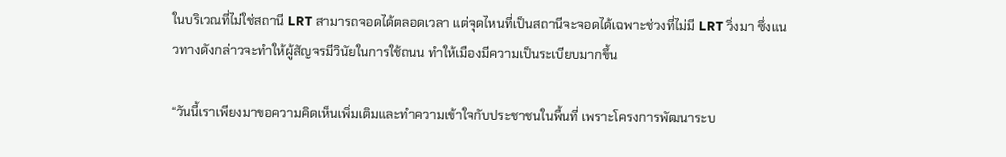ในบริเวณที่ไม่ใช่สถานี LRT สามารถจอดได้ตลอดเวลา แต่จุดไหนที่เป็นสถานีจะจอดได้เฉพาะช่วงที่ไม่มี LRT วิ่งมา ซึ่งแนวทางดังกล่าวจะทำให้ผู้สัญจรมีวินัยในการใช้ถนน ทำให้เมืองมีความเป็นระเบียบมากขึ้น

“วันนี้เราเพียงมาขอความคิดเห็นเพิ่มเติมและทำความเข้าใจกับประชาชนในพื้นที่ เพราะโครงการพัฒนาระบ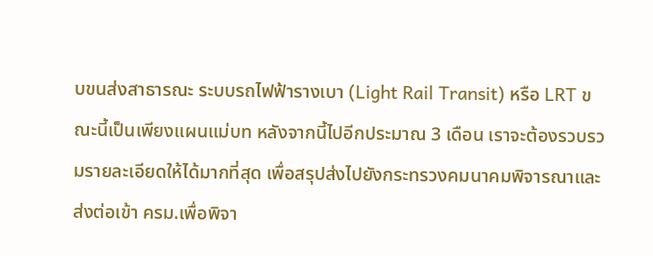บขนส่งสาธารณะ ระบบรถไฟฟ้ารางเบา (Light Rail Transit) หรือ LRT ขณะนี้เป็นเพียงแผนแม่บท หลังจากนี้ไปอีกประมาณ 3 เดือน เราจะต้องรวบรวมรายละเอียดให้ได้มากที่สุด เพื่อสรุปส่งไปยังกระทรวงคมนาคมพิจารณาและส่งต่อเข้า ครม.เพื่อพิจา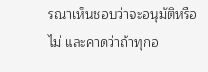รณาเห็นชอบว่าจะอนุมัติหรือไม่ และคาดว่าถ้าทุกอ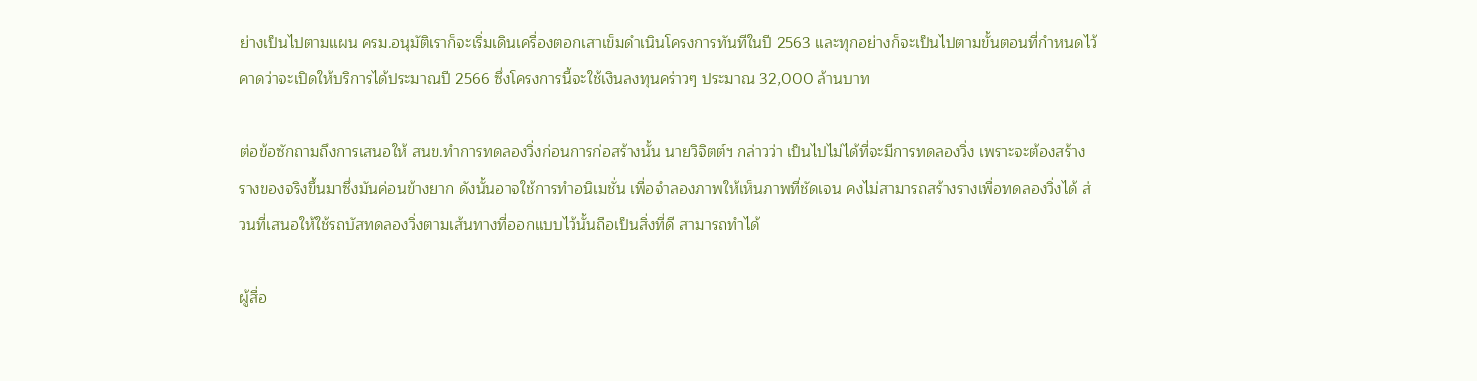ย่างเป็นไปตามแผน ครม.อนุมัติเราก็จะเริ่มเดินเครื่องตอกเสาเข็มดำเนินโครงการทันทีในปี 2563 และทุกอย่างก็จะเป็นไปตามขั้นตอนที่กำหนดไว้ คาดว่าจะเปิดให้บริการได้ประมาณปี 2566 ซึ่งโครงการนี้จะใช้เงินลงทุนคร่าวๆ ประมาณ 32,000 ล้านบาท

ต่อข้อซักถามถึงการเสนอให้ สนข.ทำการทดลองวิ่งก่อนการก่อสร้างนั้น นายวิจิตต์ฯ กล่าวว่า เป็นไปไม่ได้ที่จะมีการทดลองวิ่ง เพราะจะต้องสร้างรางของจริงขึ้นมาซึ่งมันค่อนข้างยาก ดังนั้นอาจใช้การทำอนิเมชั่น เพื่อจำลองภาพให้เห็นภาพที่ชัดเจน คงไม่สามารถสร้างรางเพื่อทดลองวิ่งได้ ส่วนที่เสนอให้ใช้รถบัสทดลองวิ่งตามเส้นทางที่ออกแบบไว้นั้นถือเป็นสิ่งที่ดี สามารถทำได้

ผู้สื่อ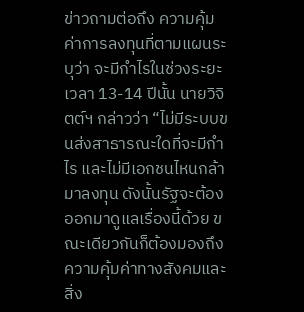ข่าวถามต่อถึง ความคุ้มค่าการลงทุนที่ตามแผนระบุว่า จะมีกำไรในช่วงระยะเวลา 13-14 ปีนั้น นายวิจิตต์ฯ กล่าวว่า “ไม่มีระบบขนส่งสาธารณะใดที่จะมีกำไร และไม่มีเอกชนไหนกล้ามาลงทุน ดังนั้นรัฐจะต้องออกมาดูแลเรื่องนี้ด้วย ขณะเดียวกันก็ต้องมองถึงความคุ้มค่าทางสังคมและสิ่ง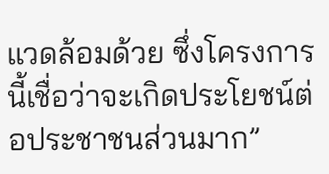แวดล้อมด้วย ซึ่งโครงการนี้เชื่อว่าจะเกิดประโยชน์ต่อประชาชนส่วนมาก”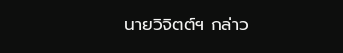นายวิจิตต์ฯ กล่าว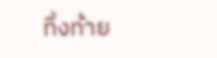ทิ้งท้าย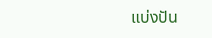แบ่งปัน